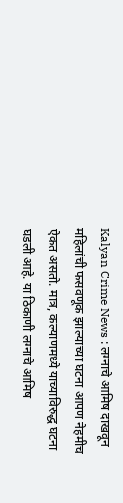Kalyan Crime News : लग्नाचे आमिष दाखवून महिलांची फसवणूक झाल्याच्या घटना आपण नेहमीच ऐकत असतो. मात्र, कल्याणमध्ये याच्याविरुद्ध घटना घडली आहे. या ठिकाणी लग्नाचे आमिष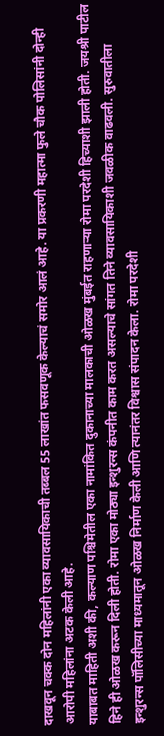दाखवून चक्क दोन महिलांनी एका व्यावसायिकाची तब्बल 55 लाखांत फसवणूक केल्याचं समोर आलं आहे. या प्रकरणी महात्मा फुले चौक पोलिसांनी दोन्ही आरोपी महिलांना अटक केली आहे.
याबाबत माहिती अशी की, कल्याण पश्चिमेतील एका नामांकित दुकानाच्या मालकाची ओळख मुंबईत राहणाऱ्या रोमा परदेशी हिच्याशी झाली होती. जयश्री पाटील हिने ही ओळख करून दिली होती. रोमा एका मोठ्या इन्शुरन्स कंपनीत काम करत असल्याचे सांगत तिने व्यावसायिकाशी जवळीक वाढवली. सुरुवातीला इन्शुरन्स पॉलिसीच्या माध्यमातून ओळख निर्माण केली आणि त्यानंतर विश्वास संपादन केला. रोमा परदेशी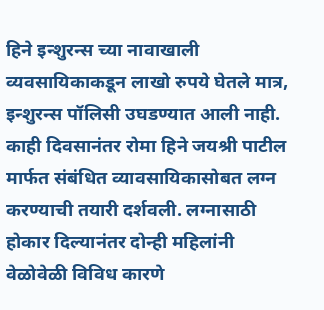हिने इन्शुरन्स च्या नावाखाली व्यवसायिकाकडून लाखो रुपये घेतले मात्र, इन्शुरन्स पॉलिसी उघडण्यात आली नाही. काही दिवसानंतर रोमा हिने जयश्री पाटील मार्फत संबंधित व्यावसायिकासोबत लग्न करण्याची तयारी दर्शवली. लग्नासाठी होकार दिल्यानंतर दोन्ही महिलांनी वेळोवेळी विविध कारणे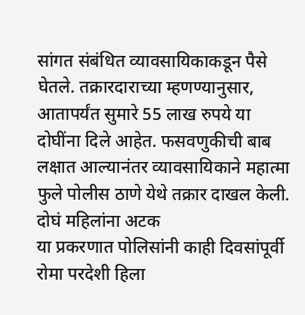सांगत संबंधित व्यावसायिकाकडून पैसे घेतले. तक्रारदाराच्या म्हणण्यानुसार, आतापर्यंत सुमारे 55 लाख रुपये या दोघींना दिले आहेत. फसवणुकीची बाब लक्षात आल्यानंतर व्यावसायिकाने महात्मा फुले पोलीस ठाणे येथे तक्रार दाखल केली.
दोघं महिलांना अटक
या प्रकरणात पोलिसांनी काही दिवसांपूर्वी रोमा परदेशी हिला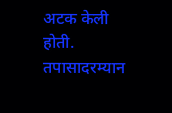अटक केली होती. तपासादरम्यान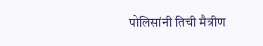पोलिसांनी तिची मैत्रीण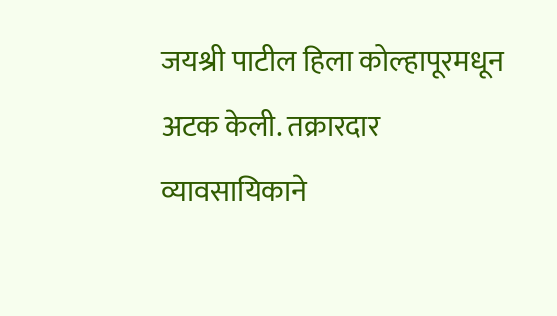जयश्री पाटील हिला कोल्हापूरमधून अटक केली. तक्रारदार व्यावसायिकाने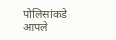पोलिसांकडे आपले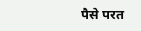पैसे परत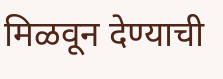मिळवून देण्याची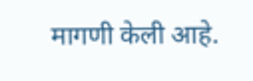मागणी केली आहे.